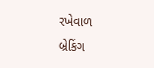રખેવાળ
બ્રેકિંગ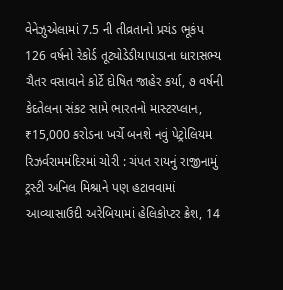વેનેઝુએલામાં 7.5 ની તીવ્રતાનો પ્રચંડ ભૂકંપ 126 વર્ષનો રેકોર્ડ તૂટ્યોડેડીયાપાડાના ધારાસભ્ય ચૈતર વસાવાને કોર્ટે દોષિત જાહેર કર્યા, ૭ વર્ષની કેદતેલના સંકટ સામે ભારતનો માસ્ટરપ્લાન, ₹15,000 કરોડના ખર્ચે બનશે નવું પેટ્રોલિયમ રિઝર્વરામમંદિરમાં ચોરી : ચંપત રાયનું રાજીનામું ટ્રસ્ટી અનિલ મિશ્રાને પણ હટાવવામાં આવ્યાસાઉદી અરેબિયામાં હેલિકોપ્ટર ક્રેશ, 14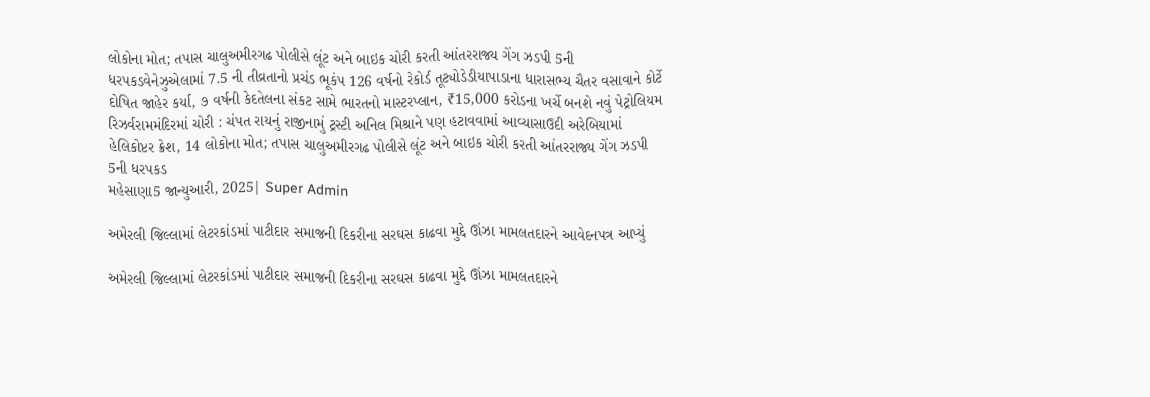લોકોના મોત; તપાસ ચાલુઅમીરગઢ પોલીસે લૂંટ અને બાઇક ચોરી કરતી આંતરરાજ્ય ગેંગ ઝડપી 5ની ધરપકડવેનેઝુએલામાં 7.5 ની તીવ્રતાનો પ્રચંડ ભૂકંપ 126 વર્ષનો રેકોર્ડ તૂટ્યોડેડીયાપાડાના ધારાસભ્ય ચૈતર વસાવાને કોર્ટે દોષિત જાહેર કર્યા, ૭ વર્ષની કેદતેલના સંકટ સામે ભારતનો માસ્ટરપ્લાન, ₹15,000 કરોડના ખર્ચે બનશે નવું પેટ્રોલિયમ રિઝર્વરામમંદિરમાં ચોરી : ચંપત રાયનું રાજીનામું ટ્રસ્ટી અનિલ મિશ્રાને પણ હટાવવામાં આવ્યાસાઉદી અરેબિયામાં હેલિકોપ્ટર ક્રેશ, 14 લોકોના મોત; તપાસ ચાલુઅમીરગઢ પોલીસે લૂંટ અને બાઇક ચોરી કરતી આંતરરાજ્ય ગેંગ ઝડપી 5ની ધરપકડ
મહેસાણા5 જાન્યુઆરી, 2025| Super Admin

અમેરલી જિલ્લામાં લેટરકાંડમાં પાટીદાર સમાજની દિકરીના સરઘસ કાઢવા મુદ્દે ઊંઝા મામલતદારને આવેદનપત્ર આપ્યું

અમેરલી જિલ્લામાં લેટરકાંડમાં પાટીદાર સમાજની દિકરીના સરઘસ કાઢવા મુદ્દે ઊંઝા મામલતદારને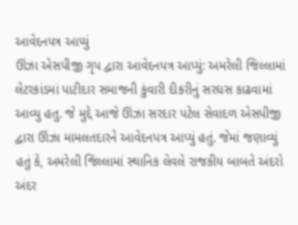આવેદનપત્ર આપ્યું
ઊંઝા એસપીજી ગૃપ દ્વારા આવેદનપત્ર આપ્યું: અમરેલી જિલ્લામાં લેટરકાંડમાં પાટીદાર સમાજની કુંવારી દીકરીનું સરઘસ કાઢવામાં આવ્યુ હતુ. જે મુદ્દે આજે ઊંઝા સરદાર પટેલ સેવાદળ એસપીજી દ્વારા ઊંઝા મામલતદારને આવેદનપત્ર આપ્યું હતું. જેમાં જણાવ્યું હતું કે, અમરેલી જિલ્લામાં સ્થાનિક લેવલે રાજકીય બાબતે અંદરો અંદર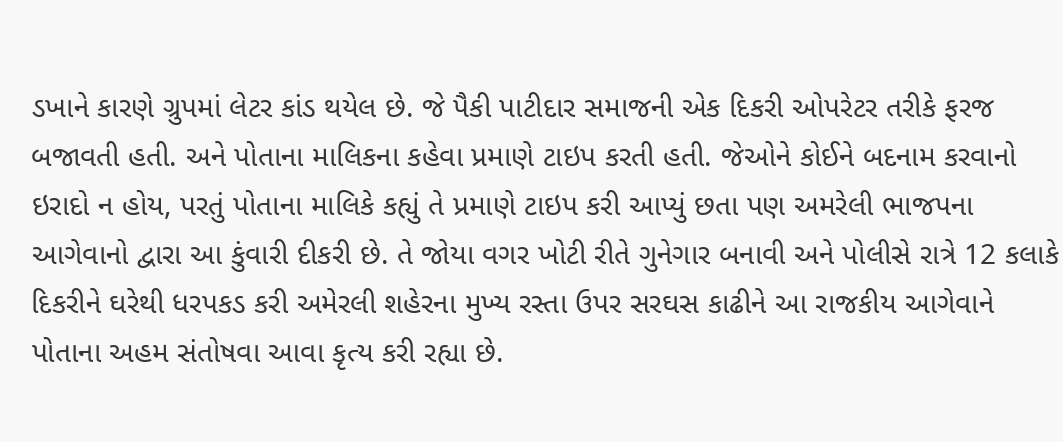ડખાને કારણે ગ્રુપમાં લેટર કાંડ થયેલ છે. જે પૈકી પાટીદાર સમાજની એક દિકરી ઓપરેટર તરીકે ફરજ બજાવતી હતી. અને પોતાના માલિકના કહેવા પ્રમાણે ટાઇપ કરતી હતી. જેઓને કોઈને બદનામ કરવાનો ઇરાદો ન હોય, પરતું પોતાના માલિકે કહ્યું તે પ્રમાણે ટાઇપ કરી આપ્યું છતા પણ અમરેલી ભાજપના આગેવાનો દ્વારા આ કુંવારી દીકરી છે. તે જોયા વગર ખોટી રીતે ગુનેગાર બનાવી અને પોલીસે રાત્રે 12 કલાકે દિકરીને ઘરેથી ધરપકડ કરી અમેરલી શહેરના મુખ્ય રસ્તા ઉપર સરઘસ કાઢીને આ રાજકીય આગેવાને પોતાના અહમ સંતોષવા આવા કૃત્ય કરી રહ્યા છે.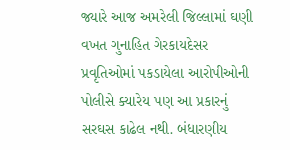જ્યારે આજ અમરેલી જિલ્લામાં ઘણી વખત ગુનાહિત ગેરકાયદેસર પ્રવૃતિઓમાં પકડાયેલા આરોપીઓની પોલીસે ક્યારેય પણ આ પ્રકારનું સરઘસ કાઢેલ નથી. બંધારણીય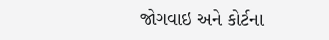જોગવાઇ અને કોર્ટના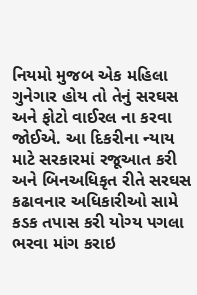નિયમો મુજબ એક મહિલા ગુનેગાર હોય તો તેનું સરઘસ અને ફોટો વાઈરલ ના કરવા જોઈએ. આ દિકરીના ન્યાય માટે સરકારમાં રજૂઆત કરી અને બિનઅધિકૃત રીતે સરઘસ કઢાવનાર અધિકારીઓ સામે કડક તપાસ કરી યોગ્ય પગલા ભરવા માંગ કરાઇ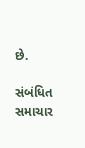છે.

સંબંધિત સમાચાર